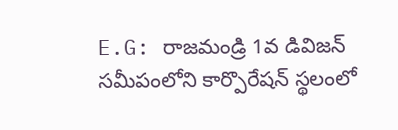E.G: రాజమండ్రి 1వ డివిజన్ సమీపంలోని కార్పొరేషన్ స్థలంలో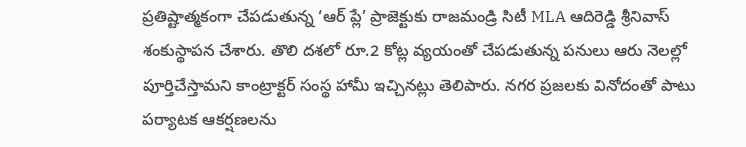ప్రతిష్టాత్మకంగా చేపడుతున్న ‘ఆర్ ప్లే’ ప్రాజెక్టుకు రాజమండ్రి సిటీ MLA ఆదిరెడ్డి శ్రీనివాస్ శంకుస్థాపన చేశారు. తొలి దశలో రూ.2 కోట్ల వ్యయంతో చేపడుతున్న పనులు ఆరు నెలల్లో పూర్తిచేస్తామని కాంట్రాక్టర్ సంస్థ హామీ ఇచ్చినట్లు తెలిపారు. నగర ప్రజలకు వినోదంతో పాటు పర్యాటక ఆకర్షణలను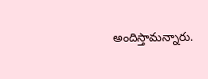అందిస్తామన్నారు.